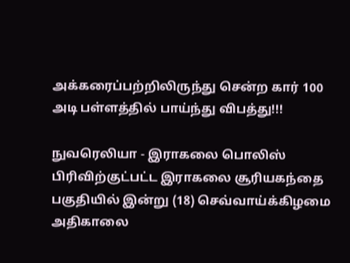அக்கரைப்பற்றிலிருந்து சென்ற கார் 100 அடி பள்ளத்தில் பாய்ந்து விபத்து!!!

நுவரெலியா - இராகலை பொலிஸ் பிரிவிற்குட்பட்ட இராகலை சூரியகந்தை பகுதியில் இன்று (18) செவ்வாய்க்கிழமை அதிகாலை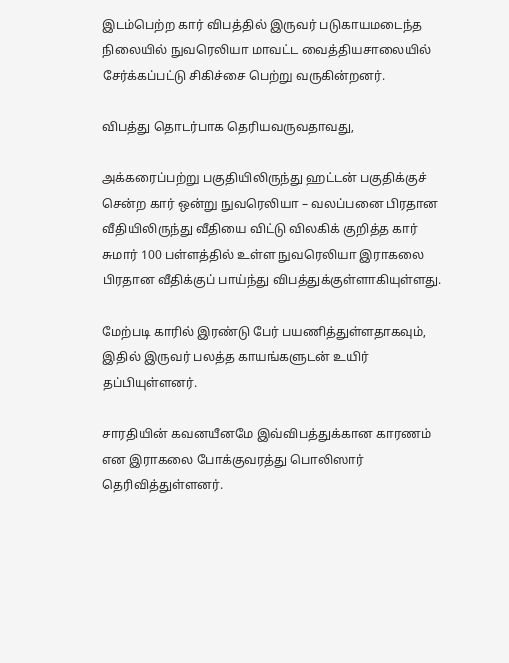இடம்பெற்ற கார் விபத்தில் இருவர் படுகாயமடைந்த நிலையில் நுவரெலியா மாவட்ட வைத்தியசாலையில் சேர்க்கப்பட்டு சிகிச்சை பெற்று வருகின்றனர்.

விபத்து தொடர்பாக தெரியவருவதாவது,

அக்கரைப்பற்று பகுதியிலிருந்து ஹட்டன் பகுதிக்குச் சென்ற கார் ஒன்று நுவரெலியா – வலப்பனை பிரதான வீதியிலிருந்து வீதியை விட்டு விலகிக் குறித்த கார் சுமார் 100 பள்ளத்தில் உள்ள நுவரெலியா இராகலை பிரதான வீதிக்குப் பாய்ந்து விபத்துக்குள்ளாகியுள்ளது.

மேற்படி காரில் இரண்டு பேர் பயணித்துள்ளதாகவும், இதில் இருவர் பலத்த காயங்களுடன் உயிர் தப்பியுள்ளனர்.

சாரதியின் கவனயீனமே இவ்விபத்துக்கான காரணம் என இராகலை போக்குவரத்து பொலிஸார் தெரிவித்துள்ளனர்.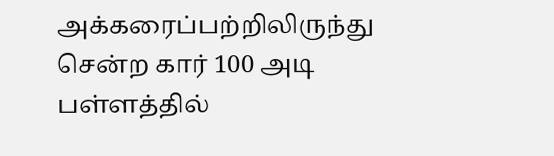அக்கரைப்பற்றிலிருந்து சென்ற கார் 100 அடி பள்ளத்தில்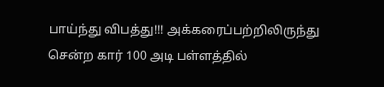பாய்ந்து விபத்து!!! அக்கரைப்பற்றிலிருந்து சென்ற கார் 100 அடி பள்ளத்தில்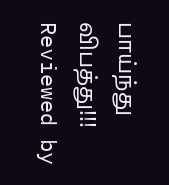பாய்ந்து விபத்து!!! Reviewed by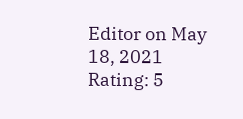Editor on May 18, 2021 Rating: 5